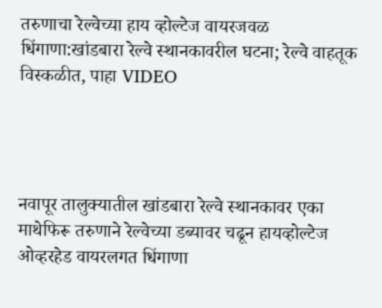तरुणाचा रेल्वेच्या हाय व्होल्टेज वायरजवळ धिंगाणा:खांडबारा रेल्वे स्थानकावरील घटना; रेल्वे वाहतूक विस्कळीत, पाहा VIDEO




नवापूर तालुक्यातील खांडबारा रेल्वे स्थानकावर एका माथेफिरू तरुणाने रेल्वेच्या डब्यावर चढून हायव्होल्टेज ओव्हरहेड वायरलगत धिंगाणा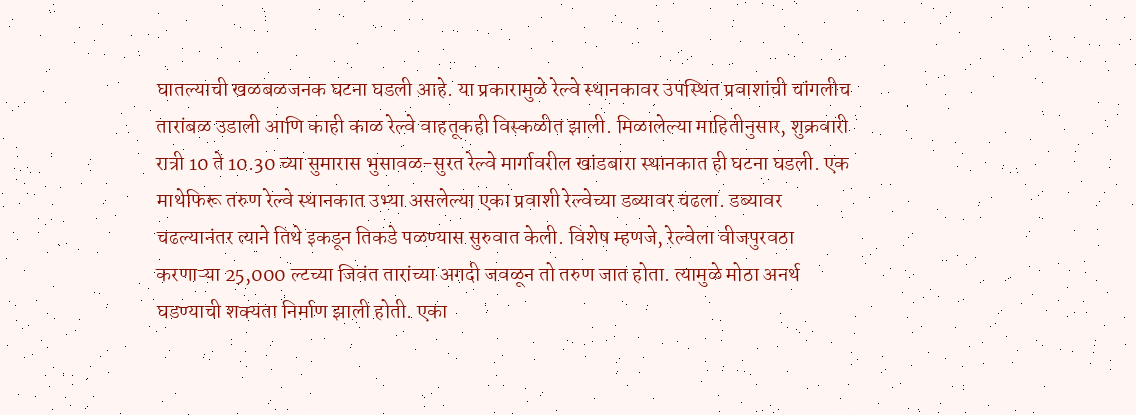घातल्याची खळबळजनक घटना घडली आहे. या प्रकारामुळे रेल्वे स्थानकावर उपस्थित प्रवाशांची चांगलीच तारांबळ उडाली आणि काही काळ रेल्वे वाहतूकही विस्कळीत झाली. मिळालेल्या माहितीनुसार, शुक्रवारी रात्री 10 ते 10.30 च्या सुमारास भुसावळ-सुरत रेल्वे मार्गावरील खांडबारा स्थानकात ही घटना घडली. एक माथेफिरू तरुण रेल्वे स्थानकात उभ्या असलेल्या एका प्रवाशी रेल्वेच्या डब्यावर चढला. डब्यावर चढल्यानंतर त्याने तिथे इकडून तिकडे पळण्यास सुरुवात केली. विशेष म्हणजे, रेल्वेला वीजपुरवठा करणाऱ्या 25,000 ल्टच्या जिवंत तारांच्या अगदी जवळून तो तरुण जात होता. त्यामुळे मोठा अनर्थ घडण्याची शक्यता निर्माण झाली होती. एका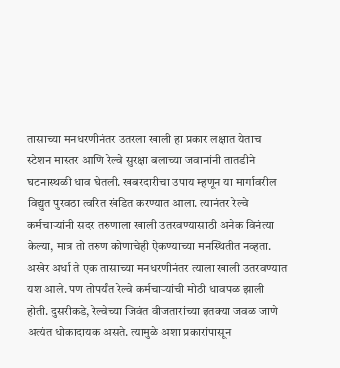तासाच्या मनधरणीनंतर उतरला खाली हा प्रकार लक्षात येताच स्टेशन मास्तर आणि रेल्वे सुरक्षा बलाच्या जवानांनी तातडीने घटनास्थळी धाव घेतली. खबरदारीचा उपाय म्हणून या मार्गावरील विद्युत पुरवठा त्वरित खंडित करण्यात आला. त्यानंतर रेल्वे कर्मचाऱ्यांनी सदर तरुणाला खाली उतरवण्यासाठी अनेक विनंत्या केल्या, मात्र तो तरुण कोणाचेही ऐकण्याच्या मनस्थितीत नव्हता. अखेर अर्धा ते एक तासाच्या मनधरणीनंतर त्याला खाली उतरवण्यात यश आले. पण तोपर्यंत रेल्वे कर्मचाऱ्यांची मोठी धावपळ झाली होती. दुसरीकडे, रेल्वेच्या जिवंत वीजतारांच्या इतक्या जवळ जाणे अत्यंत धोकादायक असते. त्यामुळे अशा प्रकारांपासून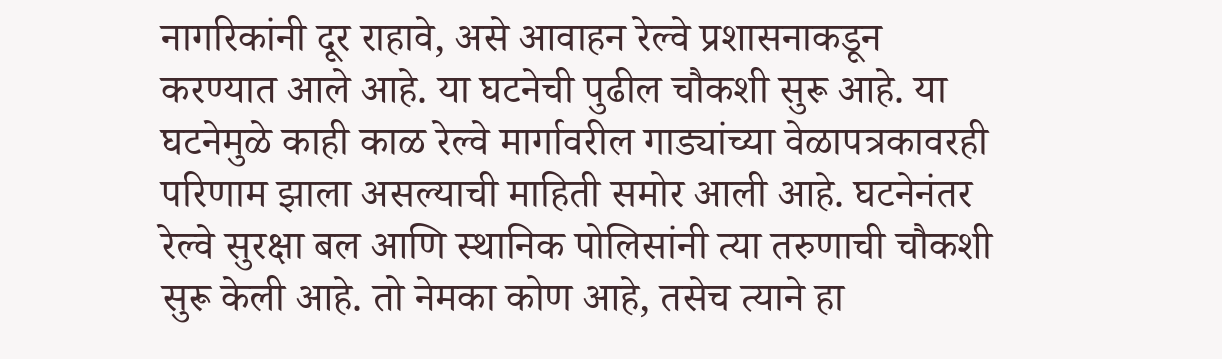नागरिकांनी दूर राहावे, असे आवाहन रेल्वे प्रशासनाकडून करण्यात आले आहे. या घटनेची पुढील चौकशी सुरू आहे. या घटनेमुळे काही काळ रेल्वे मार्गावरील गाड्यांच्या वेळापत्रकावरही परिणाम झाला असल्याची माहिती समोर आली आहे. घटनेनंतर रेल्वे सुरक्षा बल आणि स्थानिक पोलिसांनी त्या तरुणाची चौकशी सुरू केली आहे. तो नेमका कोण आहे, तसेच त्याने हा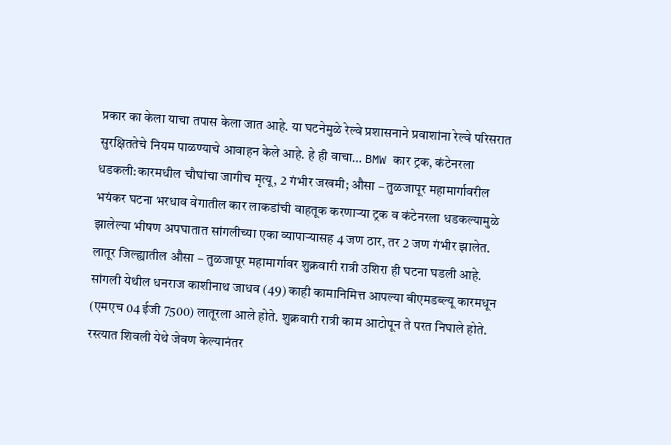प्रकार का केला याचा तपास केला जात आहे. या घटनेमुळे रेल्वे प्रशासनाने प्रवाशांना रेल्वे परिसरात सुरक्षिततेचे नियम पाळण्याचे आवाहन केले आहे. हे ही वाचा… BMW कार ट्रक, कंटेनरला धडकली:कारमधील चौघांचा जागीच मृत्यू, 2 गंभीर जखमी; औसा – तुळजापूर महामार्गावरील भयंकर घटना भरधाव वेगातील कार लाकडांची वाहतूक करणाऱ्या ट्रक व कंटेनरला धडकल्यामुळे झालेल्या भीषण अपघातात सांगलीच्या एका व्यापाऱ्यासह 4 जण ठार, तर 2 जण गंभीर झालेत. लातूर जिल्ह्यातील औसा – तुळजापूर महामार्गावर शुक्रवारी रात्री उशिरा ही घटना घडली आहे. सांगली येथील धनराज काशीनाथ जाधव (49) काही कामानिमित्त आपल्या बीएमडब्ल्यू कारमधून (एमएच 04 ईजी 7500) लातूरला आले होते. शुक्रवारी रात्री काम आटोपून ते परत निघाले होते. रस्त्यात शिवली येथे जेवण केल्यानंतर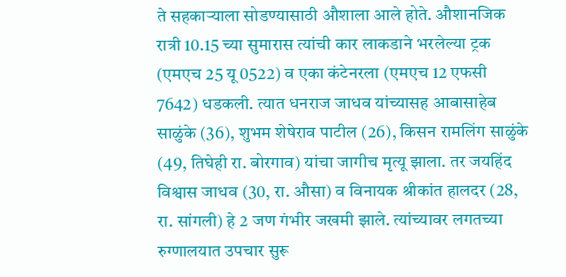ते सहकाऱ्याला सोडण्यासाठी औशाला आले होते. औशानजिक रात्री 10.15 च्या सुमारास त्यांची कार लाकडाने भरलेल्या ट्रक (एमएच 25 यू 0522) व एका कंटेनरला (एमएच 12 एफसी 7642) धडकली. त्यात धनराज जाधव यांच्यासह आबासाहेब साळुंके (36), शुभम शेषेराव पाटील (26), किसन रामलिंग साळुंके (49, तिघेही रा. बोरगाव) यांचा जागीच मृत्यू झाला. तर जयहिंद विश्वास जाधव (30, रा. औसा) व विनायक श्रीकांत हालदर (28, रा. सांगली) हे 2 जण गंभीर जखमी झाले. त्यांच्यावर लगतच्या रुग्णालयात उपचार सुरू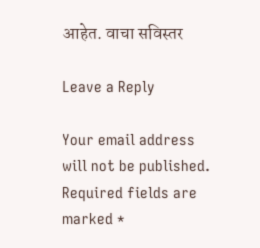आहेत. वाचा सविस्तर

Leave a Reply

Your email address will not be published. Required fields are marked *